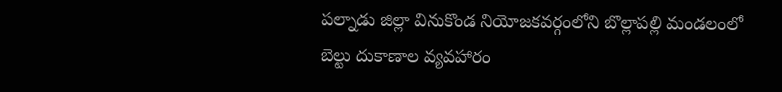పల్నాడు జిల్లా వినుకొండ నియోజకవర్గంలోని బొల్లాపల్లి మండలంలో బెల్టు దుకాణాల వ్యవహారం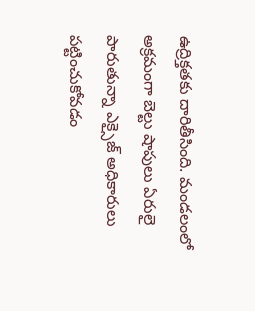ఉద్రిక్తతకు దారితీసింది. మండలంలో అక్రమంగా బెల్టు షాపులు ఏరులై పారుతున్నా ఎక్సైజ్ అధికారులు పట్టించుకోవడం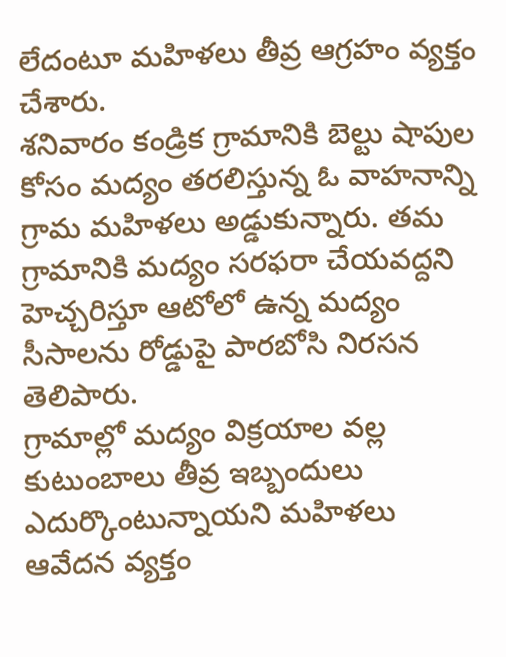లేదంటూ మహిళలు తీవ్ర ఆగ్రహం వ్యక్తం చేశారు.
శనివారం కండ్రిక గ్రామానికి బెల్టు షాపుల కోసం మద్యం తరలిస్తున్న ఓ వాహనాన్ని గ్రామ మహిళలు అడ్డుకున్నారు. తమ గ్రామానికి మద్యం సరఫరా చేయవద్దని హెచ్చరిస్తూ ఆటోలో ఉన్న మద్యం సీసాలను రోడ్డుపై పారబోసి నిరసన తెలిపారు.
గ్రామాల్లో మద్యం విక్రయాల వల్ల కుటుంబాలు తీవ్ర ఇబ్బందులు ఎదుర్కొంటున్నాయని మహిళలు ఆవేదన వ్యక్తం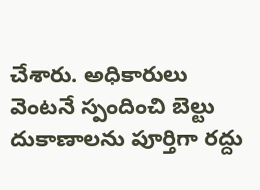చేశారు. అధికారులు వెంటనే స్పందించి బెల్టు దుకాణాలను పూర్తిగా రద్దు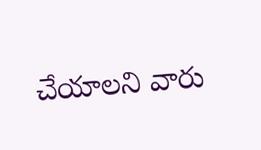చేయాలని వారు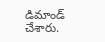డిమాండ్ చేశారు.